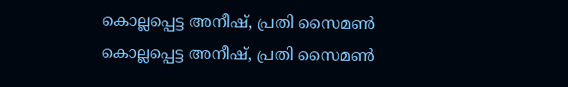കൊല്ലപ്പെട്ട അനീഷ്, പ്രതി സൈമണ്‍
കൊല്ലപ്പെട്ട അനീഷ്, പ്രതി സൈമണ്‍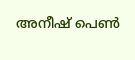അനീഷ് പെണ്‍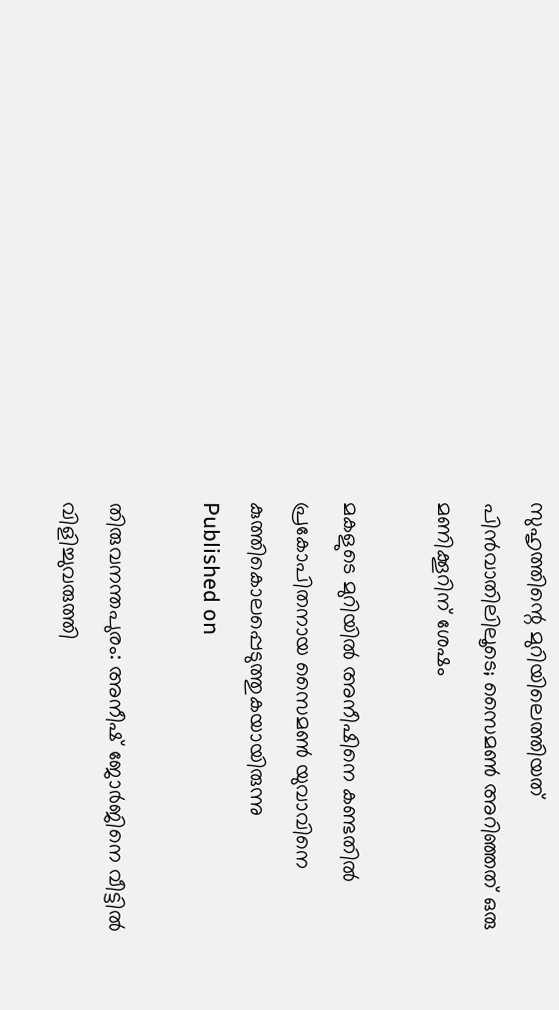സുഹൃത്തിന്റെ മുറിയിലെത്തിയത് പിന്‍വാതിലിലൂടെ; സൈമണ്‍ അറിഞ്ഞത് ഒരു മണിക്കൂറിന് ശേഷം

മകളുടെ മുറിയില്‍ അനീഷിനെ കണ്ടതില്‍ പ്രകോപിതനായ സൈമണ്‍ യുവാവിനെ കുത്തികൊലപ്പെടുത്തുകയായിരുന്നു
Published on

തിരുവനന്തപുരം: അനീഷ് ജോര്‍ജിനെ വീട്ടില്‍ വിളിച്ചുവരുത്തി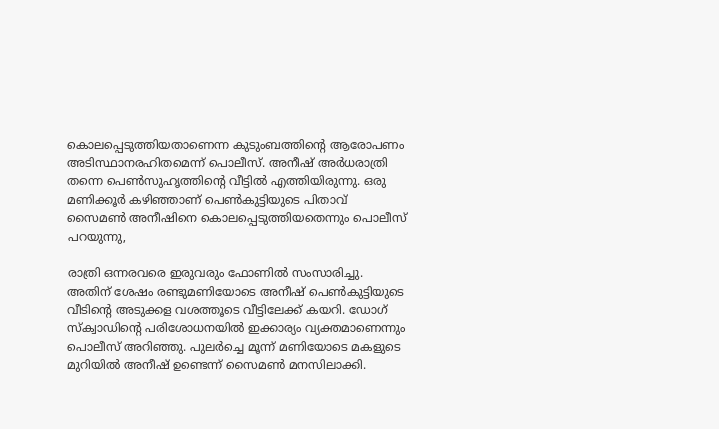കൊലപ്പെടുത്തിയതാണെന്ന കുടുംബത്തിന്റെ ആരോപണം അടിസ്ഥാനരഹിതമെന്ന് പൊലീസ്. അനീഷ് അര്‍ധരാത്രി തന്നെ പെണ്‍സുഹൃത്തിന്റെ വീട്ടില്‍ എത്തിയിരുന്നു. ഒരു മണിക്കൂര്‍ കഴിഞ്ഞാണ് പെണ്‍കുട്ടിയുടെ പിതാവ് സൈമണ്‍ അനീഷിനെ കൊലപ്പെടുത്തിയതെന്നും പൊലീസ് പറയുന്നു,

രാത്രി ഒന്നരവരെ ഇരുവരും ഫോണില്‍ സംസാരിച്ചു. അതിന് ശേഷം രണ്ടുമണിയോടെ അനീഷ് പെണ്‍കുട്ടിയുടെ വീടിന്റെ അടുക്കള വശത്തൂടെ വീട്ടിലേക്ക് കയറി. ഡോഗ് സ്‌ക്വാഡിന്റെ പരിശോധനയില്‍ ഇക്കാര്യം വ്യക്തമാണെന്നും പൊലീസ് അറിഞ്ഞു. പുലര്‍ച്ചെ മൂന്ന് മണിയോടെ മകളുടെ മുറിയില്‍ അനീഷ് ഉണ്ടെന്ന് സൈമണ്‍ മനസിലാക്കി.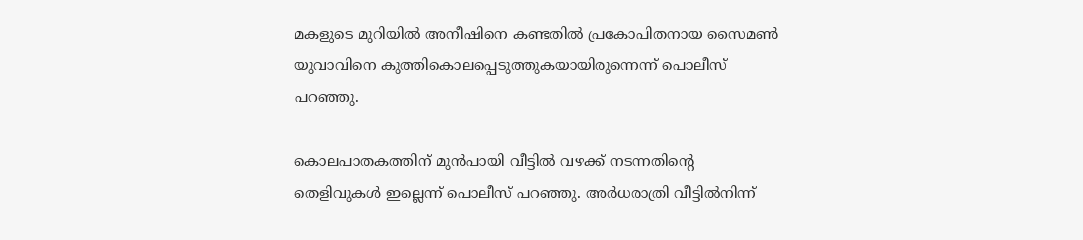മകളുടെ മുറിയില്‍ അനീഷിനെ കണ്ടതില്‍ പ്രകോപിതനായ സൈമണ്‍ യുവാവിനെ കുത്തികൊലപ്പെടുത്തുകയായിരുന്നെന്ന് പൊലീസ് പറഞ്ഞു.

കൊലപാതകത്തിന് മുന്‍പായി വീട്ടില്‍ വഴക്ക് നടന്നതിന്റെ തെളിവുകള്‍ ഇല്ലെന്ന് പൊലീസ് പറഞ്ഞു. അര്‍ധരാത്രി വീട്ടില്‍നിന്ന്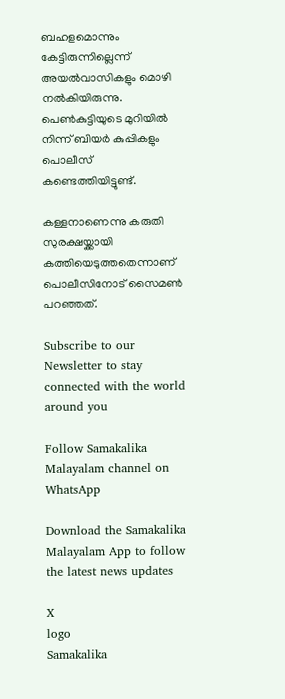ബഹളമൊന്നും കേട്ടിരുന്നില്ലെന്ന് അയല്‍വാസികളും മൊഴി നല്‍കിയിരുന്നു. പെണ്‍കുട്ടിയുടെ മുറിയില്‍ നിന്ന് ബിയര്‍ കുപ്പികളും പൊലീസ് കണ്ടെത്തിയിട്ടുണ്ട്.

കള്ളനാണെന്നു കരുതി സുരക്ഷയ്ക്കായി കത്തിയെടുത്തതെന്നാണ് പൊലീസിനോട് സൈമണ്‍ പറഞ്ഞത്.

Subscribe to our Newsletter to stay connected with the world around you

Follow Samakalika Malayalam channel on WhatsApp

Download the Samakalika Malayalam App to follow the latest news updates

X
logo
Samakalika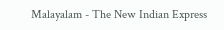Malayalam - The New Indian Express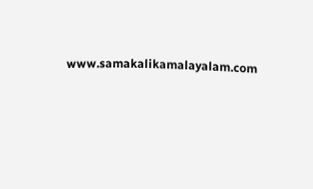www.samakalikamalayalam.com